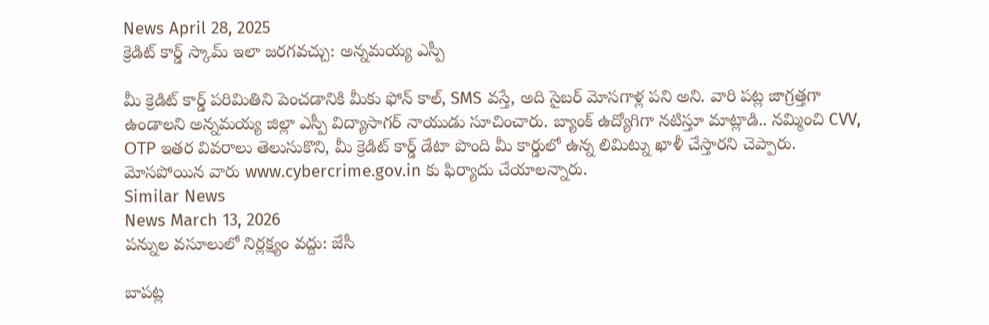News April 28, 2025
క్రెడిట్ కార్డ్ స్కామ్ ఇలా జరగవచ్చు: అన్నమయ్య ఎస్పీ

మీ క్రెడిట్ కార్డ్ పరిమితిని పెంచడానికి మీకు ఫోన్ కాల్, SMS వస్తే, అది సైబర్ మోసగాళ్ల పని అని. వారి పట్ల జాగ్రత్తగా ఉండాలని అన్నమయ్య జిల్లా ఎస్పీ విద్యాసాగర్ నాయుడు సూచించారు. బ్యాంక్ ఉద్యోగిగా నటిస్తూ మాట్లాడి.. నమ్మించి CVV, OТР ఇతర వివరాలు తెలుసుకొని, మీ క్రెడిట్ కార్డ్ డేటా పొంది మీ కార్డులో ఉన్న లిమిట్ను ఖాళీ చేస్తారని చెప్పారు. మోసపోయిన వారు www.cybercrime.gov.in కు ఫిర్యాదు చేయాలన్నారు.
Similar News
News March 13, 2026
పన్నుల వసూలులో నిర్లక్ష్యం వద్దు: జేసీ

బాపట్ల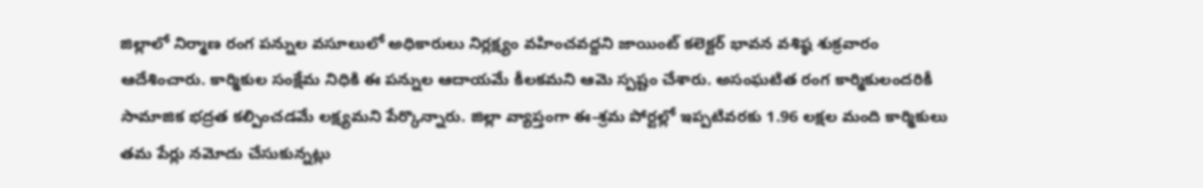జిల్లాలో నిర్మాణ రంగ పన్నుల వసూలులో అధికారులు నిర్లక్ష్యం వహించవద్దని జాయింట్ కలెక్టర్ భావన వశిష్ఠ శుక్రవారం ఆదేశించారు. కార్మికుల సంక్షేమ నిధికి ఈ పన్నుల ఆదాయమే కీలకమని ఆమె స్పష్టం చేశారు. అసంఘటిత రంగ కార్మికులందరికీ సామాజిక భద్రత కల్పించడమే లక్ష్యమని పేర్కొన్నారు. జిల్లా వ్యాప్తంగా ఈ-శ్రమ పోర్టల్లో ఇప్పటివరకు 1.96 లక్షల మంది కార్మికులు తమ పేర్లు నమోదు చేసుకున్నట్లు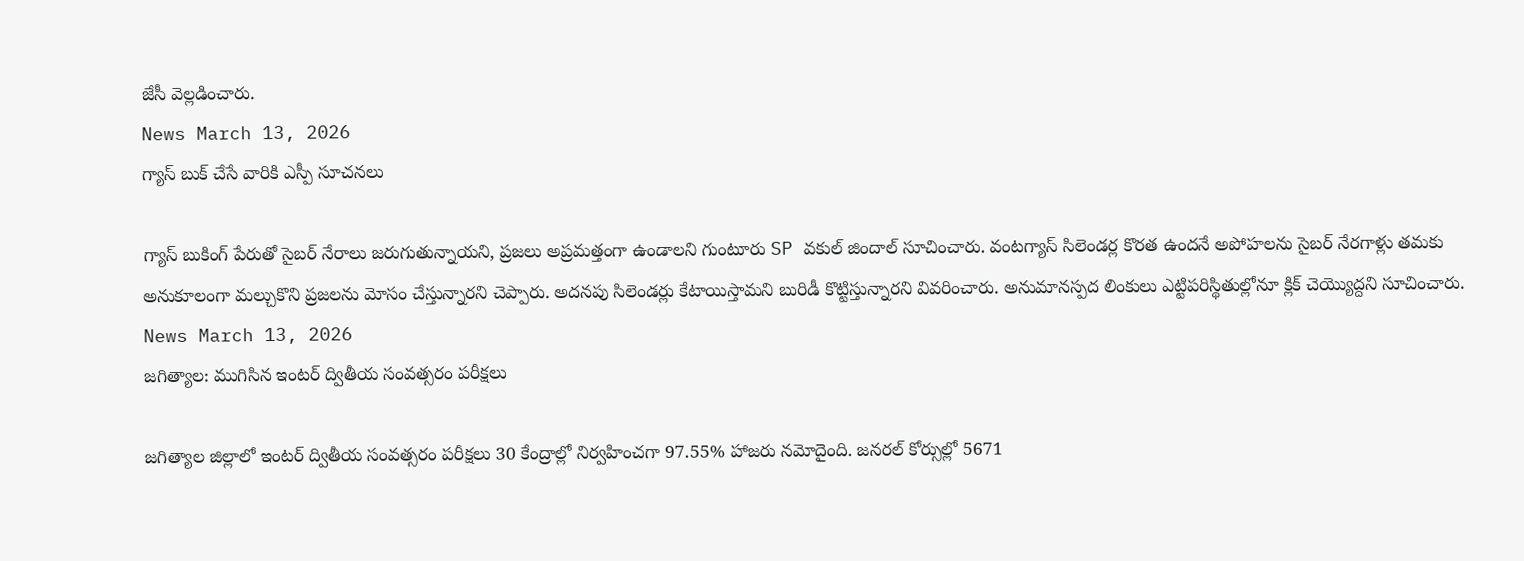జేసీ వెల్లడించారు.
News March 13, 2026
గ్యాస్ బుక్ చేసే వారికి ఎస్పీ సూచనలు

గ్యాస్ బుకింగ్ పేరుతో సైబర్ నేరాలు జరుగుతున్నాయని, ప్రజలు అప్రమత్తంగా ఉండాలని గుంటూరు SP వకుల్ జిందాల్ సూచించారు. వంటగ్యాస్ సిలెండర్ల కొరత ఉందనే అపోహలను సైబర్ నేరగాళ్లు తమకు అనుకూలంగా మల్చుకొని ప్రజలను మోసం చేస్తున్నారని చెప్పారు. అదనపు సిలెండర్లు కేటాయిస్తామని బురిడీ కొట్టిస్తున్నారని వివరించారు. అనుమానస్పద లింకులు ఎట్టిపరిస్థితుల్లోనూ క్లిక్ చెయ్యొద్దని సూచించారు.
News March 13, 2026
జగిత్యాల: ముగిసిన ఇంటర్ ద్వితీయ సంవత్సరం పరీక్షలు

జగిత్యాల జిల్లాలో ఇంటర్ ద్వితీయ సంవత్సరం పరీక్షలు 30 కేంద్రాల్లో నిర్వహించగా 97.55% హాజరు నమోదైంది. జనరల్ కోర్సుల్లో 5671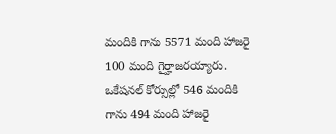మందికి గాను 5571 మంది హాజరై 100 మంది గైర్హాజరయ్యారు. ఒకేషనల్ కోర్సుల్లో 546 మందికి గాను 494 మంది హాజరై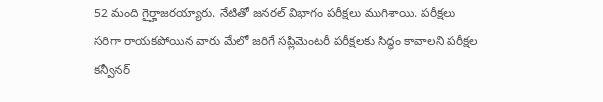52 మంది గైర్హాజరయ్యారు. నేటితో జనరల్ విభాగం పరీక్షలు ముగిశాయి. పరీక్షలు సరిగా రాయకపోయిన వారు మేలో జరిగే సప్లిమెంటరీ పరీక్షలకు సిద్ధం కావాలని పరీక్షల కన్వీనర్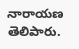నారాయణ తెలిపారు.